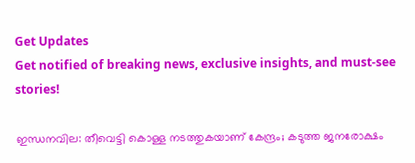Get Updates
Get notified of breaking news, exclusive insights, and must-see stories!

ഇന്ധനവില: തീവെട്ടി കൊള്ള നടത്തുകയാണ് കേന്ദ്രം; കടുത്ത ജനരോക്ഷം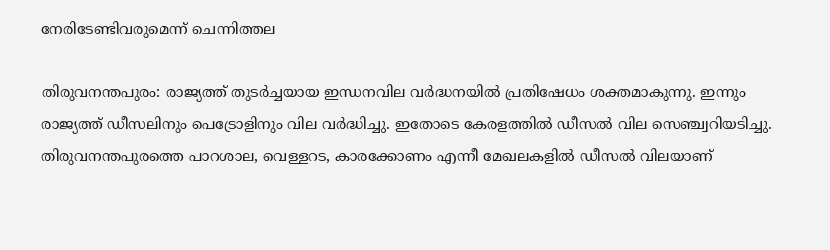നേരിടേണ്ടിവരുമെന്ന് ചെന്നിത്തല

തിരുവനന്തപുരം: രാജ്യത്ത് തുടര്‍ച്ചയായ ഇന്ധനവില വര്‍ദ്ധനയില്‍ പ്രതിഷേധം ശക്തമാകുന്നു. ഇന്നും രാജ്യത്ത് ഡീസലിനും പെട്രോളിനും വില വര്‍ദ്ധിച്ചു. ഇതോടെ കേരളത്തില്‍ ഡീസല്‍ വില സെഞ്ച്വറിയടിച്ചു. തിരുവനന്തപുരത്തെ പാറശാല, വെള്ളറട, കാരക്കോണം എന്നീ മേഖലകളില്‍ ഡീസല്‍ വിലയാണ്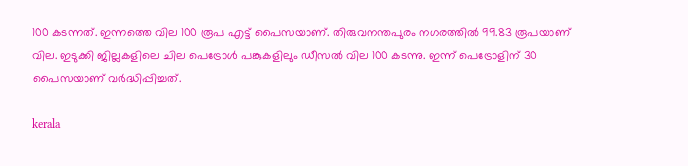100 കടന്നത്. ഇന്നത്തെ വില 100 രൂപ എട്ട് പൈസയാണ്. തിരുവനന്തപുരം നഗരത്തില്‍ 99.83 രൂപയാണ് വില. ഇടുക്കി ജില്ലകളിലെ ചില പെട്രോള്‍ പങ്കുകളിലും ഡീസല്‍ വില 100 കടന്നു. ഇന്ന് പെട്രോളിന് 30 പൈസയാണ് വര്‍ദ്ധിപ്പിച്ചത്.

kerala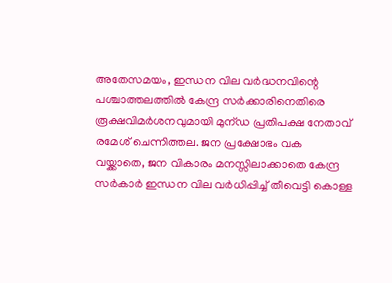അതേസമയം, ഇന്ധന വില വര്‍ദ്ധനവിന്റെ പശ്ചാത്തലത്തില്‍ കേന്ദ്ര സര്‍ക്കാരിനെതിരെ രൂക്ഷവിമര്‍ശനവുമായി മുന്ഡ പ്രതിപക്ഷ നേതാവ് രമേശ് ചെന്നിത്തല. ജന പ്രക്ഷോഭം വക വയ്ക്കാതെ, ജന വികാരം മനസ്സിലാക്കാതെ കേന്ദ്ര സര്‍കാര്‍ ഇന്ധന വില വര്‍ധിപ്പിച്ച് തീവെട്ടി കൊള്ള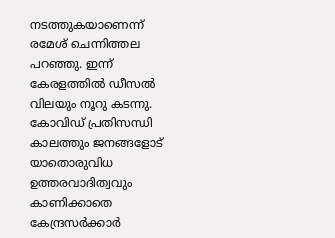നടത്തുകയാണെന്ന് രമേശ് ചെന്നിത്തല പറഞ്ഞു. ഇന്ന് കേരളത്തില്‍ ഡീസല്‍ വിലയും നൂറു കടന്നു. കോവിഡ് പ്രതിസന്ധി കാലത്തും ജനങ്ങളോട് യാതൊരുവിധ ഉത്തരവാദിത്വവും കാണിക്കാതെ കേന്ദ്രസര്‍ക്കാര്‍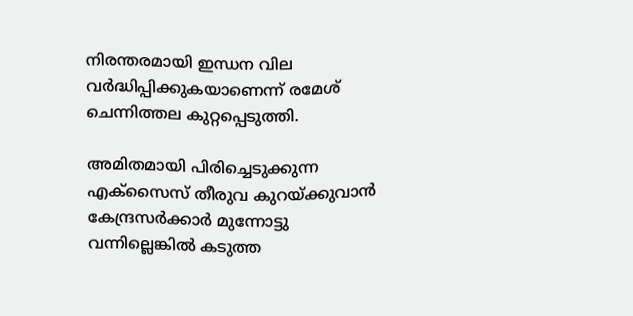നിരന്തരമായി ഇന്ധന വില വര്‍ദ്ധിപ്പിക്കുകയാണെന്ന് രമേശ് ചെന്നിത്തല കുറ്റപ്പെടുത്തി.

അമിതമായി പിരിച്ചെടുക്കുന്ന എക്‌സൈസ് തീരുവ കുറയ്ക്കുവാന്‍ കേന്ദ്രസര്‍ക്കാര്‍ മുന്നോട്ടു വന്നില്ലെങ്കില്‍ കടുത്ത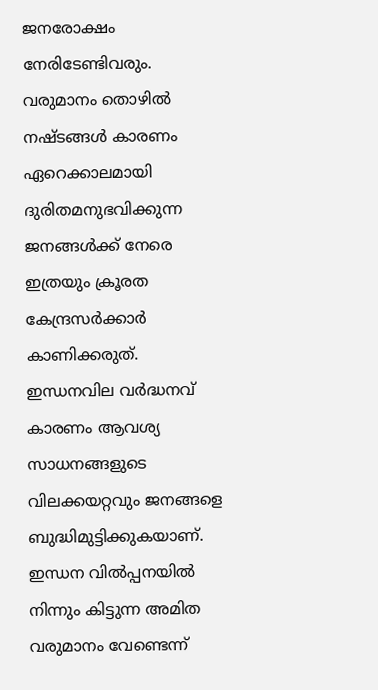ജനരോക്ഷം നേരിടേണ്ടിവരും. വരുമാനം തൊഴില്‍ നഷ്ടങ്ങള്‍ കാരണം ഏറെക്കാലമായി ദുരിതമനുഭവിക്കുന്ന ജനങ്ങള്‍ക്ക് നേരെ ഇത്രയും ക്രൂരത കേന്ദ്രസര്‍ക്കാര്‍ കാണിക്കരുത്. ഇന്ധനവില വര്‍ദ്ധനവ് കാരണം ആവശ്യ സാധനങ്ങളുടെ വിലക്കയറ്റവും ജനങ്ങളെ ബുദ്ധിമുട്ടിക്കുകയാണ്. ഇന്ധന വില്‍പ്പനയില്‍ നിന്നും കിട്ടുന്ന അമിത വരുമാനം വേണ്ടെന്ന്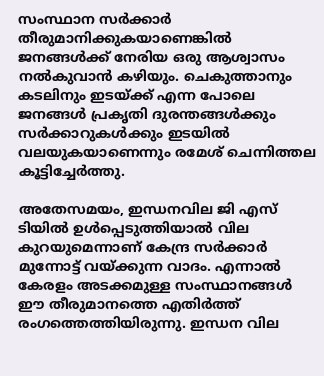സംസ്ഥാന സര്‍ക്കാര്‍ തീരുമാനിക്കുകയാണെങ്കില്‍ ജനങ്ങള്‍ക്ക് നേരിയ ഒരു ആശ്വാസം നല്‍കുവാന്‍ കഴിയും. ചെകുത്താനും കടലിനും ഇടയ്ക്ക് എന്ന പോലെ ജനങ്ങള്‍ പ്രകൃതി ദുരന്തങ്ങള്‍ക്കും സര്‍ക്കാറുകള്‍ക്കും ഇടയില്‍ വലയുകയാണെന്നും രമേശ് ചെന്നിത്തല കൂട്ടിച്ചേര്‍ത്തു.

അതേസമയം, ഇന്ധനവില ജി എസ് ടിയില്‍ ഉള്‍പ്പെടുത്തിയാല്‍ വില കുറയുമെന്നാണ് കേന്ദ്ര സര്‍ക്കാര്‍ മുന്നോട്ട് വയ്ക്കുന്ന വാദം. എന്നാല്‍ കേരളം അടക്കമുള്ള സംസ്ഥാനങ്ങള്‍ ഈ തീരുമാനത്തെ എതിര്‍ത്ത് രംഗത്തെത്തിയിരുന്നു. ഇന്ധന വില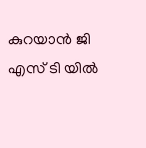കുറയാന്‍ ജി എസ് ടി യില്‍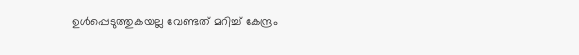ഉള്‍പ്പെടുത്തുകയല്ല വേണ്ടത് മറിച്ച് കേന്ദ്രം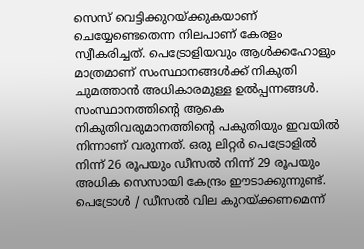സെസ് വെട്ടിക്കുറയ്ക്കുകയാണ് ചെയ്യേണ്ടെതെന്ന നിലപാണ് കേരളം സ്വീകരിച്ചത്. പെട്രോളിയവും ആള്‍ക്കഹോളും മാത്രമാണ് സംസ്ഥാനങ്ങള്‍ക്ക് നികുതി ചുമത്താന്‍ അധികാരമുള്ള ഉല്‍പ്പന്നങ്ങള്‍. സംസ്ഥാനത്തിന്റെ ആകെ നികുതിവരുമാനത്തിന്റെ പകുതിയും ഇവയില്‍ നിന്നാണ് വരുന്നത്. ഒരു ലിറ്റര്‍ പെട്രോളില്‍ നിന്ന് 26 രൂപയും ഡീസല്‍ നിന്ന് 29 രൂപയും അധിക സെസായി കേന്ദ്രം ഈടാക്കുന്നുണ്ട്. പെട്രോള്‍ / ഡീസല്‍ വില കുറയ്ക്കണമെന്ന്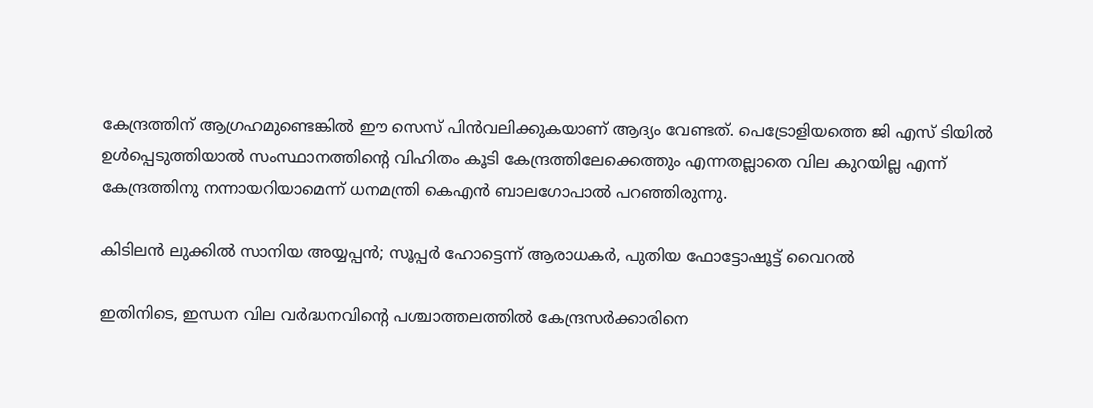കേന്ദ്രത്തിന് ആഗ്രഹമുണ്ടെങ്കില്‍ ഈ സെസ് പിന്‍വലിക്കുകയാണ് ആദ്യം വേണ്ടത്. പെട്രോളിയത്തെ ജി എസ് ടിയില്‍ ഉള്‍പ്പെടുത്തിയാല്‍ സംസ്ഥാനത്തിന്റെ വിഹിതം കൂടി കേന്ദ്രത്തിലേക്കെത്തും എന്നതല്ലാതെ വില കുറയില്ല എന്ന് കേന്ദ്രത്തിനു നന്നായറിയാമെന്ന് ധനമന്ത്രി കെഎന്‍ ബാലഗോപാല്‍ പറഞ്ഞിരുന്നു.

കിടിലന്‍ ലുക്കില്‍ സാനിയ അയ്യപ്പന്‍; സൂപ്പര്‍ ഹോട്ടെന്ന് ആരാധകര്‍, പുതിയ ഫോട്ടോഷൂട്ട് വൈറല്‍

ഇതിനിടെ, ഇന്ധന വില വര്‍ദ്ധനവിന്റെ പശ്ചാത്തലത്തില്‍ കേന്ദ്രസര്‍ക്കാരിനെ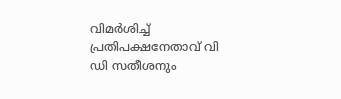വിമര്‍ശിച്ച് പ്രതിപക്ഷനേതാവ് വി ഡി സതീശനും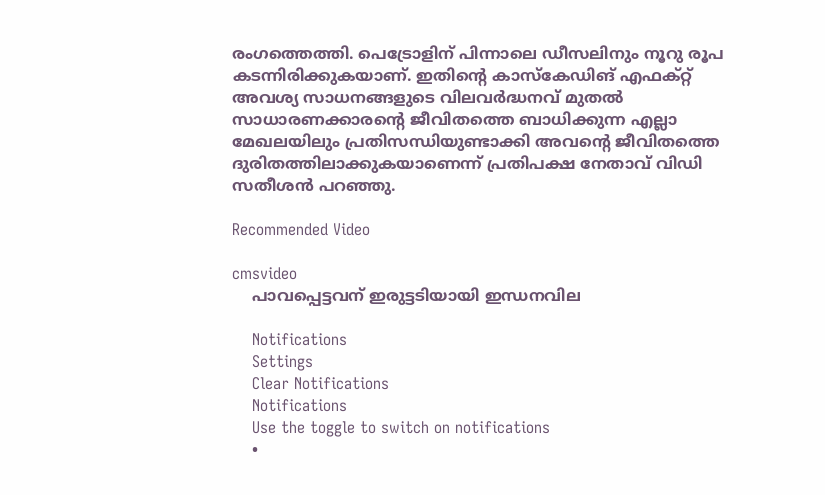രംഗത്തെത്തി. പെട്രോളിന് പിന്നാലെ ഡീസലിനും നൂറു രൂപ കടന്നിരിക്കുകയാണ്. ഇതിന്റെ കാസ്‌കേഡിങ് എഫക്റ്റ് അവശ്യ സാധനങ്ങളുടെ വിലവര്‍ദ്ധനവ് മുതല്‍ സാധാരണക്കാരന്റെ ജീവിതത്തെ ബാധിക്കുന്ന എല്ലാ മേഖലയിലും പ്രതിസന്ധിയുണ്ടാക്കി അവന്റെ ജീവിതത്തെ ദുരിതത്തിലാക്കുകയാണെന്ന് പ്രതിപക്ഷ നേതാവ് വിഡി സതീശന്‍ പറഞ്ഞു.

Recommended Video

cmsvideo
    പാവപ്പെട്ടവന് ഇരുട്ടടിയായി ഇന്ധനവില

    Notifications
    Settings
    Clear Notifications
    Notifications
    Use the toggle to switch on notifications
    •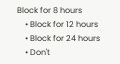Block for 8 hours
    • Block for 12 hours
    • Block for 24 hours
    • Don't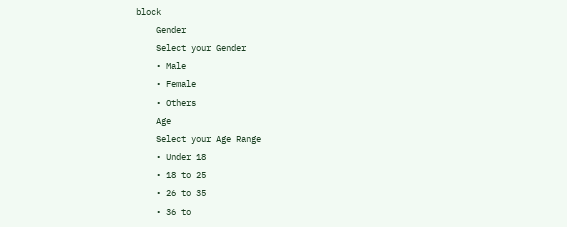block
    Gender
    Select your Gender
    • Male
    • Female
    • Others
    Age
    Select your Age Range
    • Under 18
    • 18 to 25
    • 26 to 35
    • 36 to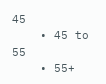45
    • 45 to 55
    • 55+